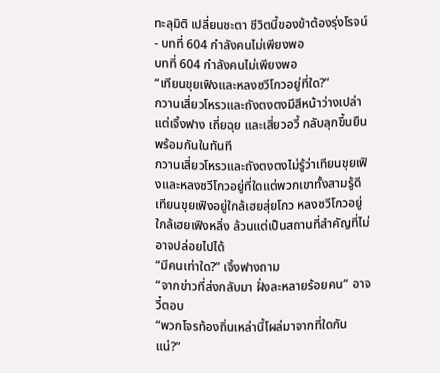ทะลุมิติ เปลี่ยนชะตา ชีวิตนี้ของข้าต้องรุ่งโรจน์ - บทที่ 604 กำลังคนไม่เพียงพอ
บทที่ 604 กำลังคนไม่เพียงพอ
“เทียนขุยเฟิงและหลงซวีโกวอยู่ที่ใด?”
กวานเสี่ยวโหรวและถังตงตงมีสีหน้าว่างเปล่า
แต่เจิ้งฟาง เถี่ยฉุย และเสี่ยวอวี้ กลับลุกขึ้นยืนพร้อมกันในทันที
กวานเสี่ยวโหรวและถังตงตงไม่รู้ว่าเทียนขุยเฟิงและหลงซวีโกวอยู่ที่ใดแต่พวกเขาทั้งสามรู้ดี
เทียนขุยเฟิงอยู่ใกล้เฮยสุ่ยโกว หลงซวีโกวอยู่ใกล้เฮยเฟิงหลิ่ง ล้วนแต่เป็นสถานที่สำคัญที่ไม่อาจปล่อยไปได้
“มีคนเท่าใด?” เจิ้งฟางถาม
“จากข่าวที่ส่งกลับมา ฝั่งละหลายร้อยคน” อาจวี๋ตอบ
“พวกโจรท้องถิ่นเหล่านี้โผล่มาจากที่ใดกันแน่?”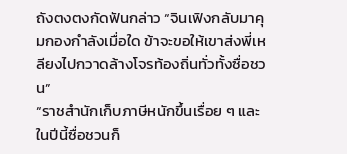ถังตงตงกัดฟันกล่าว “จินเฟิงกลับมาคุมกองกำลังเมื่อใด ข้าจะขอให้เขาส่งพี่เหลียงไปกวาดล้างโจรท้องถิ่นทั่วทั้งซื่อชวน”
“ราชสำนักเก็บภาษีหนักขึ้นเรื่อย ๆ และในปีนี้ซื่อชวนก็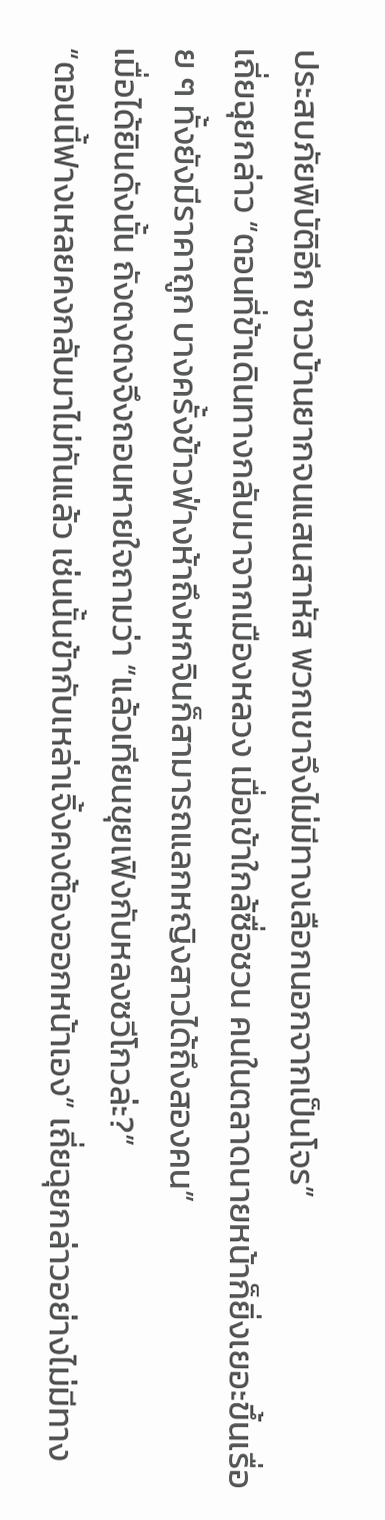ประสบภัยพิบัติอีก ชาวบ้านยากจนแสนสาหัส พวกเขาจึงไม่มีทางเลือกนอกจากเป็นโจร”
เถี่ยฉุยกล่าว “ตอนที่ข้าเดินทางกลับมาจากเมืองหลวง เมื่อเข้าใกล้ซื่อชวน คนในตลาดนายหน้าก็ยิ่งเยอะขึ้นเรื่อย ๆ ทั้งยังมีราคาถูก บางครั้งข้าวฟ่างห้าถึงหกจินก็สามารถแลกหญิงสาวได้ถึงสองคน”
เมื่อได้ยินดังนั้น ถังตงตงจึงถอนหายใจถามว่า “แล้วเทียนขุยเฟิงกับหลงซวีโกวล่ะ?”
“ตอนนี้ฟางเหลยคงกลับมาไม่ทันแล้ว เช่นนั้นข้ากับเหล่าเจิ้งคงต้องออกหน้าเอง” เถี่ยฉุยกล่าวอย่างไม่มีทาง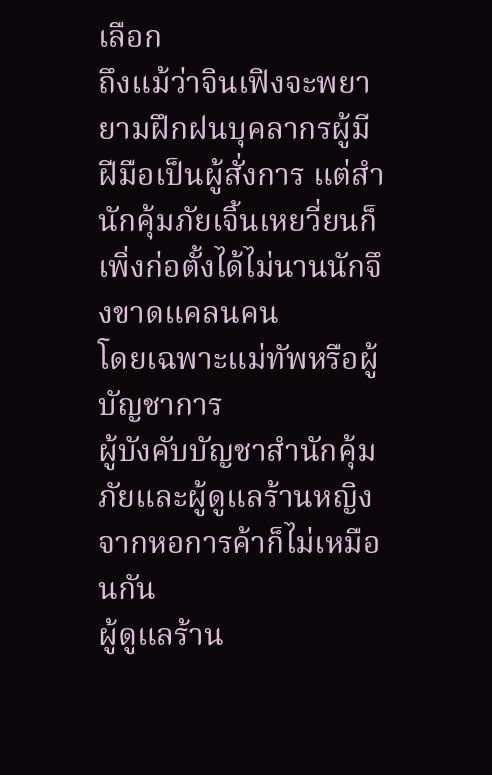เลือก
ถึงแม้ว่าจินเฟิงจะพยายามฝึกฝนบุคลากรผู้มีฝีมือเป็นผู้สั่งการ แต่สำนักคุ้มภัยเจิ้นเหยวี่ยนก็เพิ่งก่อตั้งได้ไม่นานนักจึงขาดแคลนคน
โดยเฉพาะแม่ทัพหรือผู้บัญชาการ
ผู้บังคับบัญชาสำนักคุ้มภัยและผู้ดูแลร้านหญิงจากหอการค้าก็ไม่เหมือนกัน
ผู้ดูแลร้าน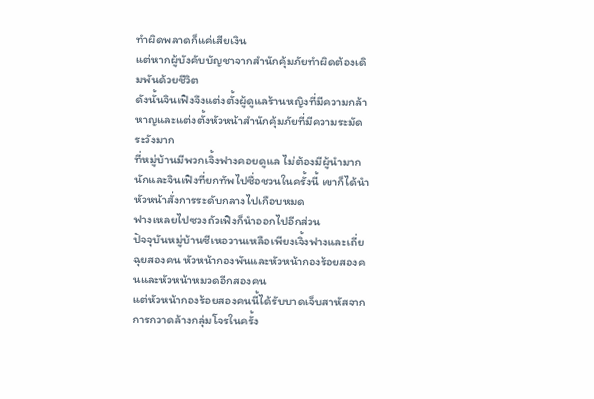ทำผิดพลาดก็แค่เสียเงิน
แต่หากผู้บังคับบัญชาจากสำนักคุ้มภัยทำผิดต้องเดิมพันด้วยชีวิต
ดังนั้นจินเฟิงจึงแต่งตั้งผู้ดูแลร้านหญิงที่มีความกล้าหาญและแต่งตั้งหัวหน้าสำนักคุ้มภัยที่มีความระมัดระวังมาก
ที่หมู่บ้านมีพวกเจิ้งฟางคอยดูแล ไม่ต้องมีผู้นำมากนักและจินเฟิงที่ยกทัพไปซื่อชวนในครั้งนี้ เขาก็ได้นำหัวหน้าสั่งการระดับกลางไปเกือบหมด
ฟางเหลยไปซวงถัวเฟิงก็นำออกไปอีกส่วน
ปัจจุบันหมู่บ้านซีเหอวานเหลือเพียงเจิ้งฟางและเถี่ยฉุยสองคน หัวหน้ากองพันและหัวหน้ากองร้อยสองคนและหัวหน้าหมวดอีกสองคน
แต่หัวหน้ากองร้อยสองคนนี้ได้รับบาดเจ็บสาหัสจากการกวาดล้างกลุ่มโจรในครั้ง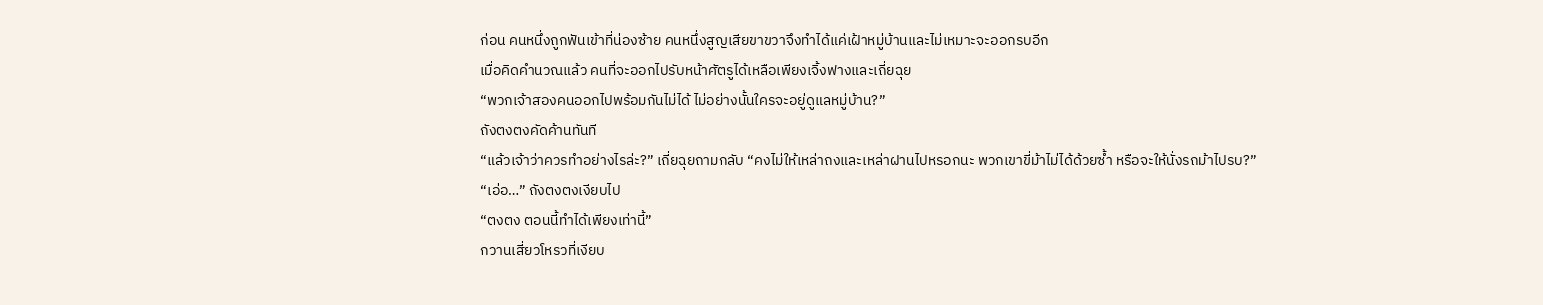ก่อน คนหนึ่งถูกฟันเข้าที่น่องซ้าย คนหนึ่งสูญเสียขาขวาจึงทำได้แค่เฝ้าหมู่บ้านและไม่เหมาะจะออกรบอีก
เมื่อคิดคำนวณแล้ว คนที่จะออกไปรับหน้าศัตรูได้เหลือเพียงเจิ้งฟางและเถี่ยฉุย
“พวกเจ้าสองคนออกไปพร้อมกันไม่ได้ ไม่อย่างนั้นใครจะอยู่ดูแลหมู่บ้าน?”
ถังตงตงคัดค้านทันที
“แล้วเจ้าว่าควรทำอย่างไรล่ะ?” เถี่ยฉุยถามกลับ “คงไม่ให้เหล่าถงและเหล่าฝานไปหรอกนะ พวกเขาขี่ม้าไม่ได้ด้วยซ้ำ หรือจะให้นั่งรถม้าไปรบ?”
“เอ่อ…” ถังตงตงเงียบไป
“ตงตง ตอนนี้ทำได้เพียงเท่านี้”
กวานเสี่ยวโหรวที่เงียบ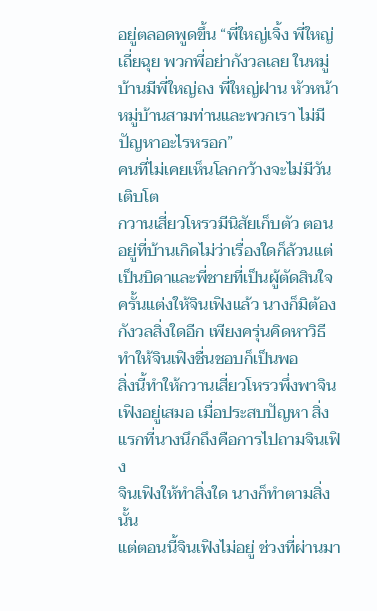อยู่ตลอดพูดขึ้น “พี่ใหญ่เจิ้ง พี่ใหญ่เถี่ยฉุย พวกพี่อย่ากังวลเลย ในหมู่บ้านมีพี่ใหญ่ถง พี่ใหญ่ฝาน หัวหน้าหมู่บ้านสามท่านและพวกเรา ไม่มีปัญหาอะไรหรอก”
คนที่ไม่เคยเห็นโลกกว้างจะไม่มีวันเติบโต
กวานเสี่ยวโหรวมีนิสัยเก็บตัว ตอนอยู่ที่บ้านเกิดไม่ว่าเรื่องใดก็ล้วนแต่เป็นบิดาและพี่ชายที่เป็นผู้ตัดสินใจ
ครั้นแต่งให้จินเฟิงแล้ว นางก็มิต้องกังวลสิ่งใดอีก เพียงครุ่นคิดหาวิธีทำให้จินเฟิงชื่นชอบก็เป็นพอ
สิ่งนี้ทำให้กวานเสี่ยวโหรวพึ่งพาจินเฟิงอยู่เสมอ เมื่อประสบปัญหา สิ่งแรกที่นางนึกถึงคือการไปถามจินเฟิง
จินเฟิงให้ทำสิ่งใด นางก็ทำตามสิ่งนั้น
แต่ตอนนี้จินเฟิงไม่อยู่ ช่วงที่ผ่านมา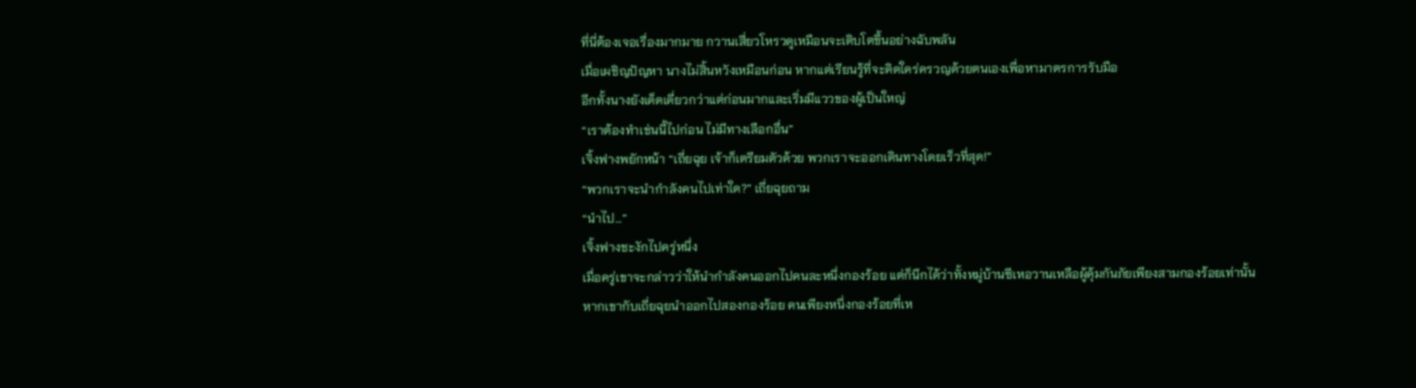ที่นี่ต้องเจอเรื่องมากมาย กวานเสี่ยวโหรวดูเหมือนจะเติบโตขึ้นอย่างฉับพลัน
เมื่อเผชิญปัญหา นางไม่สิ้นหวังเหมือนก่อน หากแต่เรียนรู้ที่จะคิดใคร่ครวญด้วยตนเองเพื่อหามาตรการรับมือ
อีกทั้งนางยังเด็ดเดี่ยวกว่าแต่ก่อนมากและเริ่มมีแววของผู้เป็นใหญ่
“เราต้องทำเช่นนี้ไปก่อน ไม่มีทางเลือกอื่น”
เจิ้งฟางพยักหน้า “เถี่ยฉุย เจ้าก็เตรียมตัวด้วย พวกเราจะออกเดินทางโดยเร็วที่สุด!”
“พวกเราจะนำกำลังคนไปเท่าใด?” เถี่ยฉุยถาม
“นำไป…”
เจิ้งฟางชะงักไปครู่หนึ่ง
เมื่อครู่เขาจะกล่าวว่าให้นำกำลังคนออกไปคนละหนึ่งกองร้อย แต่ก็นึกได้ว่าทั้งหมู่บ้านซีเหอวานเหลือผู้คุ้มกันภัยเพียงสามกองร้อยเท่านั้น
หากเขากับเถี่ยฉุยนำออกไปสองกองร้อย คนเพียงหนึ่งกองร้อยที่เห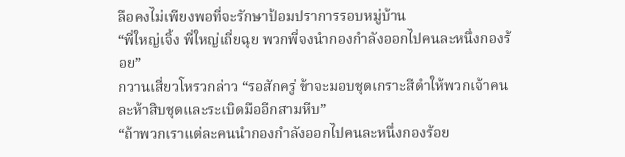ลือคงไม่เพียงพอที่จะรักษาป้อมปราการรอบหมู่บ้าน
“พี่ใหญ่เจิ้ง พี่ใหญ่เถี่ยฉุย พวกพี่จงนำกองกำลังออกไปคนละหนึ่งกองร้อย”
กวานเสี่ยวโหรวกล่าว “รอสักครู่ ข้าจะมอบชุดเกราะสีดำให้พวกเจ้าคนละห้าสิบชุดและระเบิดมืออีกสามหีบ”
“ถ้าพวกเราแต่ละคนนำกองกำลังออกไปคนละหนึ่งกองร้อย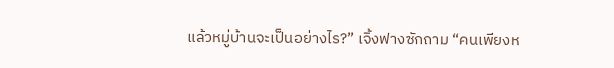แล้วหมู่บ้านจะเป็นอย่างไร?” เจิ้งฟางซักถาม “คนเพียงห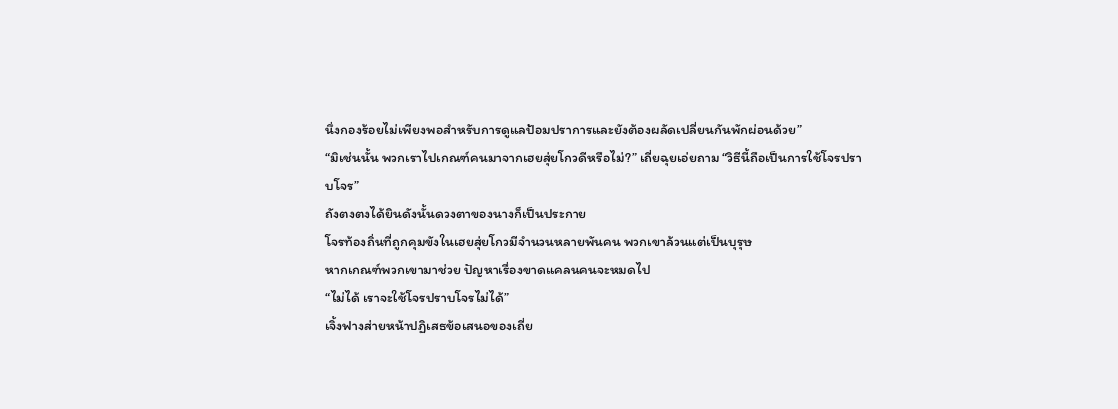นึ่งกองร้อยไม่เพียงพอสำหรับการดูแลป้อมปราการและยังต้องผลัดเปลี่ยนกันพักผ่อนด้วย”
“มิเช่นนั้น พวกเราไปเกณฑ์คนมาจากเฮยสุ่ยโกวดีหรือไม่?” เถี่ยฉุยเอ่ยถาม “วิธีนี้ถือเป็นการใช้โจรปราบโจร”
ถังตงตงได้ยินดังนั้นดวงตาของนางก็เป็นประกาย
โจรท้องถิ่นที่ถูกคุมขังในเฮยสุ่ยโกวมีจำนวนหลายพันคน พวกเขาล้วนแต่เป็นบุรุษ
หากเกณฑ์พวกเขามาช่วย ปัญหาเรื่องขาดแคลนคนจะหมดไป
“ไม่ได้ เราจะใช้โจรปราบโจรไม่ได้”
เจิ้งฟางส่ายหน้าปฏิเสธข้อเสนอของเถี่ย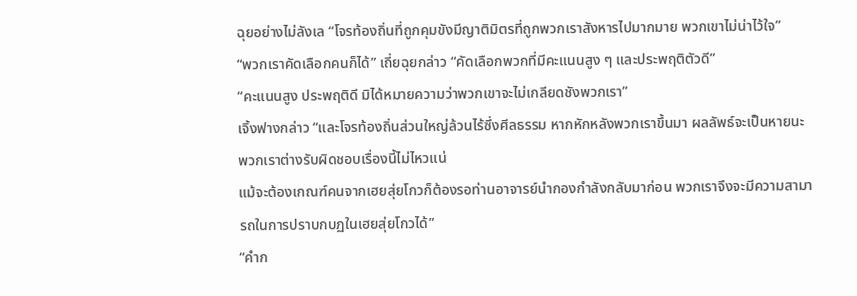ฉุยอย่างไม่ลังเล “โจรท้องถิ่นที่ถูกคุมขังมีญาติมิตรที่ถูกพวกเราสังหารไปมากมาย พวกเขาไม่น่าไว้ใจ”
“พวกเราคัดเลือกคนก็ได้” เถี่ยฉุยกล่าว “คัดเลือกพวกที่มีคะแนนสูง ๆ และประพฤติตัวดี”
“คะแนนสูง ประพฤติดี มิได้หมายความว่าพวกเขาจะไม่เกลียดชังพวกเรา”
เจิ้งฟางกล่าว “และโจรท้องถิ่นส่วนใหญ่ล้วนไร้ซึ่งศีลธรรม หากหักหลังพวกเราขึ้นมา ผลลัพธ์จะเป็นหายนะ พวกเราต่างรับผิดชอบเรื่องนี้ไม่ไหวแน่
แม้จะต้องเกณฑ์คนจากเฮยสุ่ยโกวก็ต้องรอท่านอาจารย์นำกองกำลังกลับมาก่อน พวกเราจึงจะมีความสามารถในการปราบกบฏในเฮยสุ่ยโกวได้”
“คำก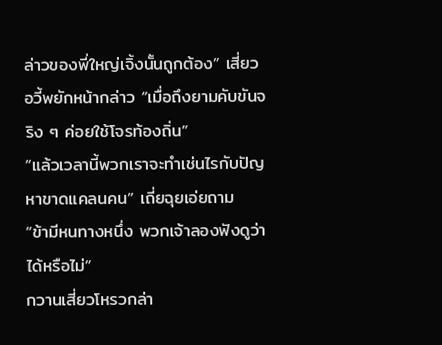ล่าวของพี่ใหญ่เจิ้งนั้นถูกต้อง” เสี่ยวอวี้พยักหน้ากล่าว “เมื่อถึงยามคับขันจริง ๆ ค่อยใช้โจรท้องถิ่น”
“แล้วเวลานี้พวกเราจะทำเช่นไรกับปัญหาขาดแคลนคน” เถี่ยฉุยเอ่ยถาม
“ข้ามีหนทางหนึ่ง พวกเจ้าลองฟังดูว่าได้หรือไม่”
กวานเสี่ยวโหรวกล่า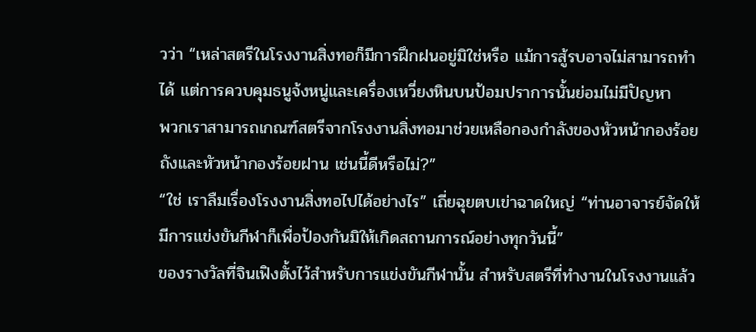วว่า “เหล่าสตรีในโรงงานสิ่งทอก็มีการฝึกฝนอยู่มิใช่หรือ แม้การสู้รบอาจไม่สามารถทำได้ แต่การควบคุมธนูจ้งหนู่และเครื่องเหวี่ยงหินบนป้อมปราการนั้นย่อมไม่มีปัญหา
พวกเราสามารถเกณฑ์สตรีจากโรงงานสิ่งทอมาช่วยเหลือกองกำลังของหัวหน้ากองร้อยถังและหัวหน้ากองร้อยฝาน เช่นนี้ดีหรือไม่?”
“ใช่ เราลืมเรื่องโรงงานสิ่งทอไปได้อย่างไร” เถี่ยฉุยตบเข่าฉาดใหญ่ “ท่านอาจารย์จัดให้มีการแข่งขันกีฬาก็เพื่อป้องกันมิให้เกิดสถานการณ์อย่างทุกวันนี้”
ของรางวัลที่จินเฟิงตั้งไว้สำหรับการแข่งขันกีฬานั้น สำหรับสตรีที่ทำงานในโรงงานแล้ว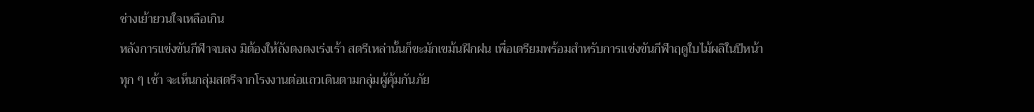ช่างเย้ายวนใจเหลือเกิน
หลังการแข่งขันกีฬาจบลง มิต้องให้ถังตงตงเร่งเร้า สตรีเหล่านั้นก็ขะมักเขม้นฝึกฝน เพื่อเตรียมพร้อมสำหรับการแข่งขันกีฬาฤดูใบไม้ผลิในปีหน้า
ทุก ๆ เช้า จะเห็นกลุ่มสตรีจากโรงงานต่อแถวเดินตามกลุ่มผู้คุ้มกันภัย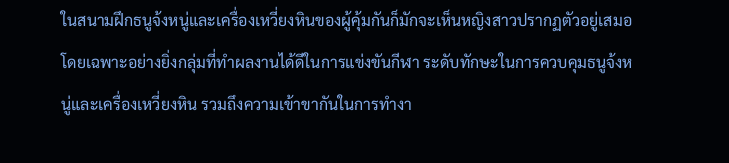ในสนามฝึกธนูจ้งหนู่และเครื่องเหวี่ยงหินของผู้คุ้มกันก็มักจะเห็นหญิงสาวปรากฏตัวอยู่เสมอ
โดยเฉพาะอย่างยิ่งกลุ่มที่ทำผลงานได้ดีในการแข่งขันกีฬา ระดับทักษะในการควบคุมธนูจ้งหนู่และเครื่องเหวี่ยงหิน รวมถึงความเข้าขากันในการทำงา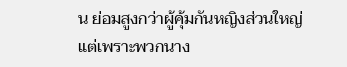น ย่อมสูงกว่าผู้คุ้มกันหญิงส่วนใหญ่
แต่เพราะพวกนาง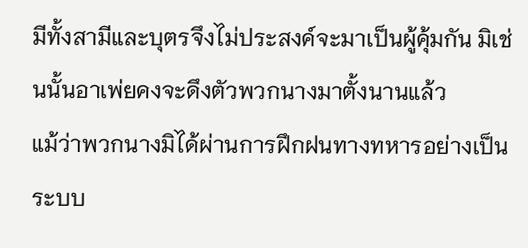มีทั้งสามีและบุตรจึงไม่ประสงค์จะมาเป็นผู้คุ้มกัน มิเช่นนั้นอาเพ่ยคงจะดึงตัวพวกนางมาตั้งนานแล้ว
แม้ว่าพวกนางมิได้ผ่านการฝึกฝนทางทหารอย่างเป็นระบบ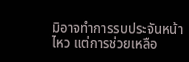มิอาจทำการรบประจันหน้าไหว แต่การช่วยเหลือ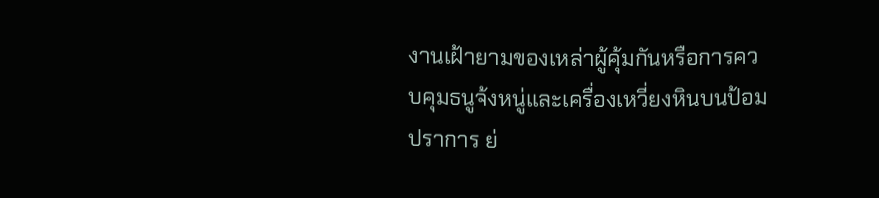งานเฝ้ายามของเหล่าผู้คุ้มกันหรือการควบคุมธนูจ้งหนู่และเครื่องเหวี่ยงหินบนป้อมปราการ ย่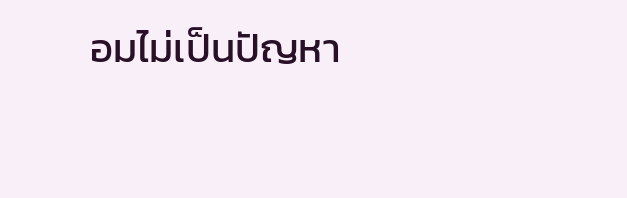อมไม่เป็นปัญหา